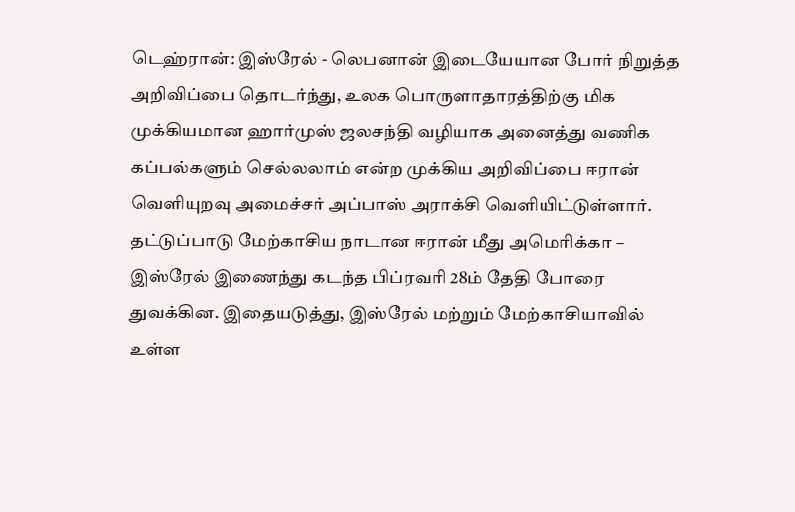டெஹ்ரான்: இஸ்ரேல் - லெபனான் இடையேயான போர் நிறுத்த அறிவிப்பை தொடர்ந்து, உலக பொருளாதாரத்திற்கு மிக முக்கியமான ஹார்முஸ் ஜலசந்தி வழியாக அனைத்து வணிக கப்பல்களும் செல்லலாம் என்ற முக்கிய அறிவிப்பை ஈரான் வெளியுறவு அமைச்சர் அப்பாஸ் அராக்சி வெளியிட்டுள்ளார்.
தட்டுப்பாடு மேற்காசிய நாடான ஈரான் மீது அமெரிக்கா – இஸ்ரேல் இணைந்து கடந்த பிப்ரவரி 28ம் தேதி போரை துவக்கின. இதையடுத்து, இஸ்ரேல் மற்றும் மேற்காசியாவில் உள்ள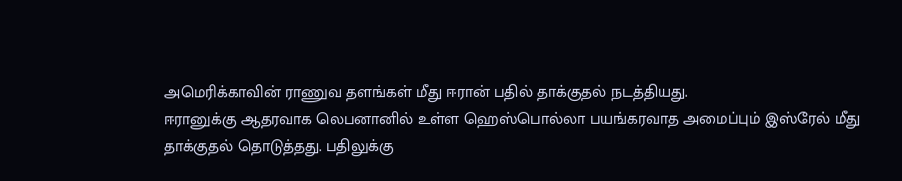அமெரிக்காவின் ராணுவ தளங்கள் மீது ஈரான் பதில் தாக்குதல் நடத்தியது.
ஈரானுக்கு ஆதரவாக லெபனானில் உள்ள ஹெஸ்பொல்லா பயங்கரவாத அமைப்பும் இஸ்ரேல் மீது தாக்குதல் தொடுத்தது. பதிலுக்கு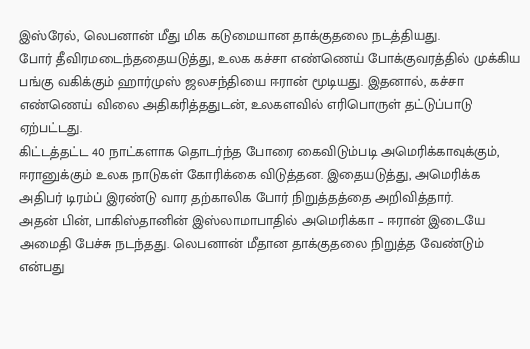இஸ்ரேல், லெபனான் மீது மிக கடுமையான தாக்குதலை நடத்தியது.
போர் தீவிரமடைந்ததையடுத்து, உலக கச்சா எண்ணெய் போக்குவரத்தில் முக்கிய பங்கு வகிக்கும் ஹார்முஸ் ஜலசந்தியை ஈரான் மூடியது. இதனால், கச்சா எண்ணெய் விலை அதிகரித்ததுடன், உலகளவில் எரிபொருள் தட்டுப்பாடு ஏற்பட்டது.
கிட்டத்தட்ட 40 நாட்களாக தொடர்ந்த போரை கைவிடும்படி அமெரிக்காவுக்கும், ஈரானுக்கும் உலக நாடுகள் கோரிக்கை விடுத்தன. இதையடுத்து, அமெரிக்க அதிபர் டிரம்ப் இரண்டு வார தற்காலிக போர் நிறுத்தத்தை அறிவித்தார்.
அதன் பின், பாகிஸ்தானின் இஸ்லாமாபாதில் அமெரிக்கா – ஈரான் இடையே அமைதி பேச்சு நடந்தது. லெபனான் மீதான தாக்குதலை நிறுத்த வேண்டும் என்பது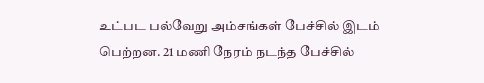உட்பட பல்வேறு அம்சங்கள் பேச்சில் இடம் பெற்றன. 21 மணி நேரம் நடந்த பேச்சில்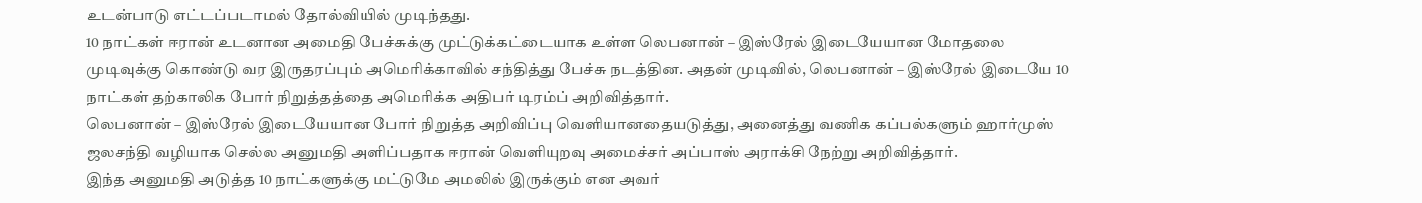உடன்பாடு எட்டப்படாமல் தோல்வியில் முடிந்தது.
10 நாட்கள் ஈரான் உடனான அமைதி பேச்சுக்கு முட்டுக்கட்டையாக உள்ள லெபனான் – இஸ்ரேல் இடையேயான மோதலை முடிவுக்கு கொண்டு வர இருதரப்பும் அமெரிக்காவில் சந்தித்து பேச்சு நடத்தின. அதன் முடிவில், லெபனான் – இஸ்ரேல் இடையே 10 நாட்கள் தற்காலிக போர் நிறுத்தத்தை அமெரிக்க அதிபர் டிரம்ப் அறிவித்தார்.
லெபனான் – இஸ்ரேல் இடையேயான போர் நிறுத்த அறிவிப்பு வெளியானதையடுத்து, அனைத்து வணிக கப்பல்களும் ஹார்முஸ் ஜலசந்தி வழியாக செல்ல அனுமதி அளிப்பதாக ஈரான் வெளியுறவு அமைச்சர் அப்பாஸ் அராக்சி நேற்று அறிவித்தார்.
இந்த அனுமதி அடுத்த 10 நாட்களுக்கு மட்டுமே அமலில் இருக்கும் என அவர்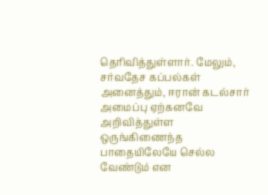தெரிவித்துள்ளார். மேலும், சர்வதேச கப்பல்கள் அனைத்தும், ஈரான் கடல்சார் அமைப்பு ஏற்கனவே அறிவித்துள்ள ஒருங்கிணைந்த பாதையிலேயே செல்ல வேண்டும் என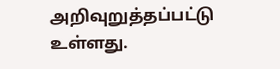அறிவுறுத்தப்பட்டு உள்ளது.